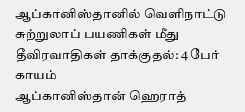ஆப்கானிஸ்தானில் வெளிநாட்டு சுற்றுலாப் பயணிகள் மீது தீவிரவாதிகள் தாக்குதல்: 4 பேர் காயம்
ஆப்கானிஸ்தான் ஹெராத்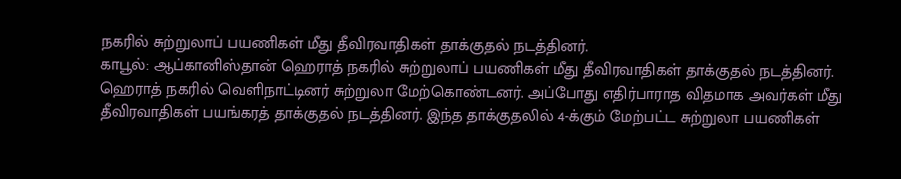நகரில் சுற்றுலாப் பயணிகள் மீது தீவிரவாதிகள் தாக்குதல் நடத்தினர்.
காபூல்: ஆப்கானிஸ்தான் ஹெராத் நகரில் சுற்றுலாப் பயணிகள் மீது தீவிரவாதிகள் தாக்குதல் நடத்தினர்.
ஹெராத் நகரில் வெளிநாட்டினர் சுற்றுலா மேற்கொண்டனர். அப்போது எதிர்பாராத விதமாக அவர்கள் மீது தீவிரவாதிகள் பயங்கரத் தாக்குதல் நடத்தினர். இந்த தாக்குதலில் 4-க்கும் மேற்பட்ட சுற்றுலா பயணிகள்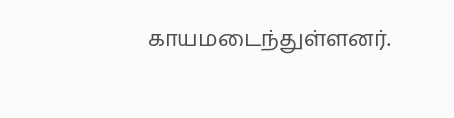காயமடைந்துள்ளனர்.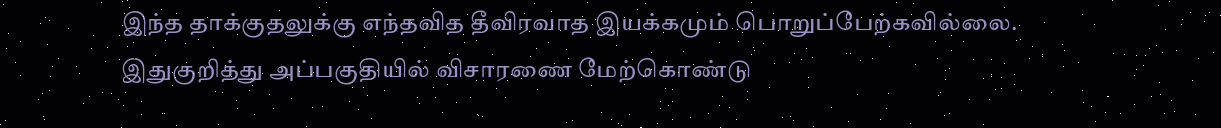இந்த தாக்குதலுக்கு எந்தவித தீவிரவாத இயக்கமும் பொறுப்பேற்கவில்லை. இதுகுறித்து அப்பகுதியில் விசாரணை மேற்கொண்டு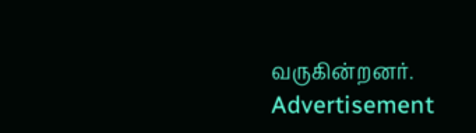வருகின்றனர்.
Advertisement